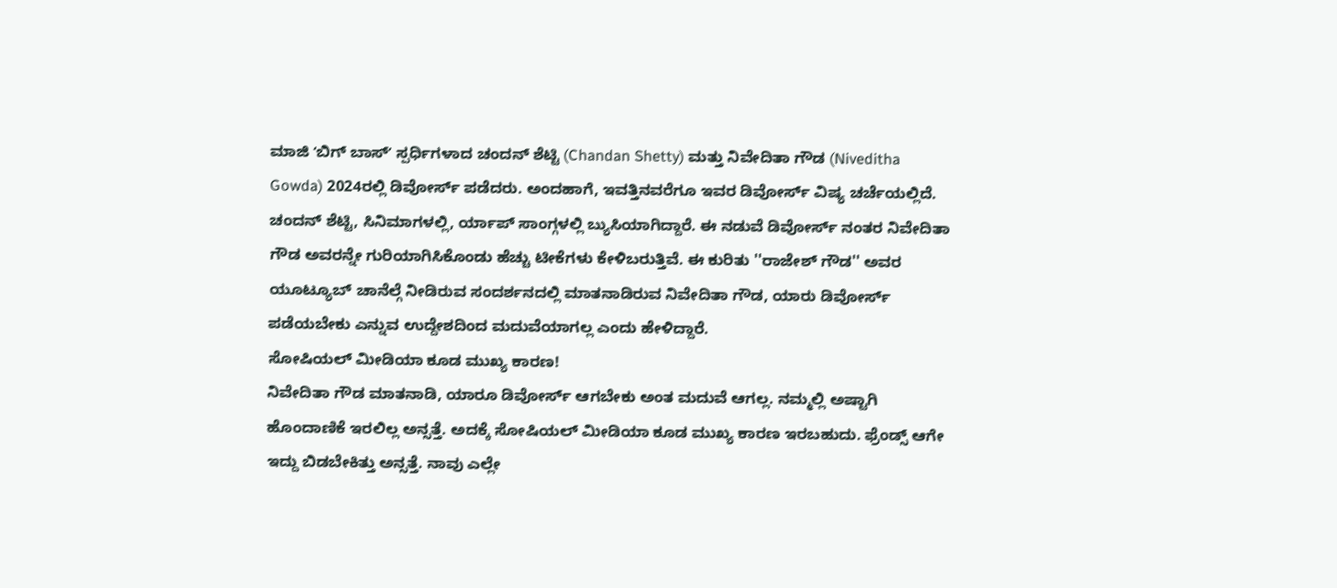ಮಾಜಿ ʻಬಿಗ್ ಬಾಸ್ʼ ಸ್ಪರ್ಧಿಗಳಾದ ಚಂದನ್ ಶೆಟ್ಟಿ (Chandan Shetty) ಮತ್ತು ನಿವೇದಿತಾ ಗೌಡ (Niveditha Gowda) 2024ರಲ್ಲಿ ಡಿವೋರ್ಸ್ ಪಡೆದರು. ಅಂದಹಾಗೆ, ಇವತ್ತಿನವರೆಗೂ ಇವರ ಡಿವೋರ್ಸ್ ವಿಷ್ಯ ಚರ್ಚೆಯಲ್ಲಿದೆ. ಚಂದನ್ ಶೆಟ್ಟಿ, ಸಿನಿಮಾಗಳಲ್ಲಿ, ರ್ಯಾಪ್ ಸಾಂಗ್ಗಳಲ್ಲಿ ಬ್ಯುಸಿಯಾಗಿದ್ದಾರೆ. ಈ ನಡುವೆ ಡಿವೋರ್ಸ್ ನಂತರ ನಿವೇದಿತಾ ಗೌಡ ಅವರನ್ನೇ ಗುರಿಯಾಗಿಸಿಕೊಂಡು ಹೆಚ್ಚು ಟೀಕೆಗಳು ಕೇಳಿಬರುತ್ತಿವೆ. ಈ ಕುರಿತು ''ರಾಜೇಶ್ ಗೌಡ'' ಅವರ ಯೂಟ್ಯೂಬ್ ಚಾನೆಲ್ಗೆ ನೀಡಿರುವ ಸಂದರ್ಶನದಲ್ಲಿ ಮಾತನಾಡಿರುವ ನಿವೇದಿತಾ ಗೌಡ, ಯಾರು ಡಿವೋರ್ಸ್ ಪಡೆಯಬೇಕು ಎನ್ನುವ ಉದ್ದೇಶದಿಂದ ಮದುವೆಯಾಗಲ್ಲ ಎಂದು ಹೇಳಿದ್ದಾರೆ.
ಸೋಷಿಯಲ್ ಮೀಡಿಯಾ ಕೂಡ ಮುಖ್ಯ ಕಾರಣ!
ನಿವೇದಿತಾ ಗೌಡ ಮಾತನಾಡಿ, ಯಾರೂ ಡಿವೋರ್ಸ್ ಆಗಬೇಕು ಅಂತ ಮದುವೆ ಆಗಲ್ಲ. ನಮ್ಮಲ್ಲಿ ಅಷ್ಟಾಗಿ ಹೊಂದಾಣಿಕೆ ಇರಲಿಲ್ಲ ಅನ್ಸತ್ತೆ. ಅದಕ್ಕೆ ಸೋಷಿಯಲ್ ಮೀಡಿಯಾ ಕೂಡ ಮುಖ್ಯ ಕಾರಣ ಇರಬಹುದು. ಫ್ರೆಂಡ್ಸ್ ಆಗೇ ಇದ್ದು ಬಿಡಬೇಕಿತ್ತು ಅನ್ಸತ್ತೆ. ನಾವು ಎಲ್ಲೇ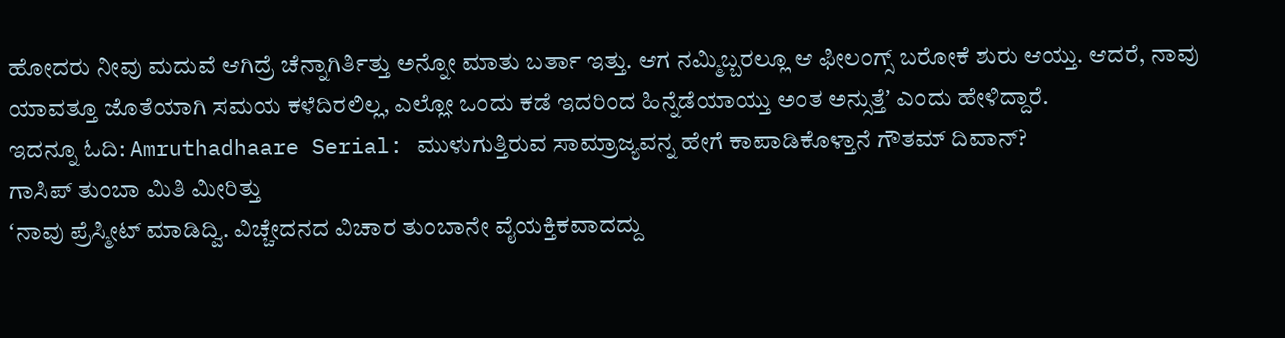ಹೋದರು ನೀವು ಮದುವೆ ಆಗಿದ್ರೆ ಚೆನ್ನಾಗಿರ್ತಿತ್ತು ಅನ್ನೋ ಮಾತು ಬರ್ತಾ ಇತ್ತು. ಆಗ ನಮ್ಮಿಬ್ಬರಲ್ಲೂ ಆ ಫೀಲಂಗ್ಸ್ ಬರೋಕೆ ಶುರು ಆಯ್ತು. ಆದರೆ, ನಾವು ಯಾವತ್ತೂ ಜೊತೆಯಾಗಿ ಸಮಯ ಕಳೆದಿರಲಿಲ್ಲ, ಎಲ್ಲೋ ಒಂದು ಕಡೆ ಇದರಿಂದ ಹಿನ್ನೆಡೆಯಾಯ್ತು ಅಂತ ಅನ್ಸುತ್ತೆʼ ಎಂದು ಹೇಳಿದ್ದಾರೆ.
ಇದನ್ನೂ ಓದಿ: Amruthadhaare Serial: ಮುಳುಗುತ್ತಿರುವ ಸಾಮ್ರಾಜ್ಯವನ್ನ ಹೇಗೆ ಕಾಪಾಡಿಕೊಳ್ತಾನೆ ಗೌತಮ್ ದಿವಾನ್?
ಗಾಸಿಪ್ ತುಂಬಾ ಮಿತಿ ಮೀರಿತ್ತು
ʻನಾವು ಪ್ರೆಸ್ಮೀಟ್ ಮಾಡಿದ್ವಿ. ವಿಚ್ಚೇದನದ ವಿಚಾರ ತುಂಬಾನೇ ವೈಯಕ್ತಿಕವಾದದ್ದು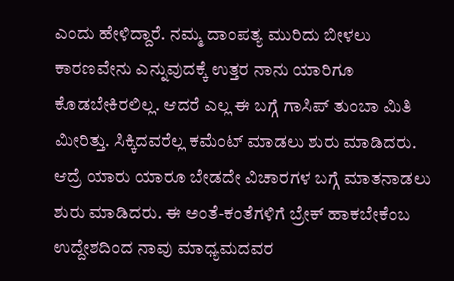ಎಂದು ಹೇಳಿದ್ದಾರೆ. ನಮ್ಮ ದಾಂಪತ್ಯ ಮುರಿದು ಬೀಳಲು ಕಾರಣವೇನು ಎನ್ನುವುದಕ್ಕೆ ಉತ್ತರ ನಾನು ಯಾರಿಗೂ ಕೊಡಬೇಕಿರಲಿಲ್ಲ. ಆದರೆ ಎಲ್ಲ ಈ ಬಗ್ಗೆ ಗಾಸಿಪ್ ತುಂಬಾ ಮಿತಿ ಮೀರಿತ್ತು. ಸಿಕ್ಕಿದವರೆಲ್ಲ ಕಮೆಂಟ್ ಮಾಡಲು ಶುರು ಮಾಡಿದರು. ಆದ್ರೆ ಯಾರು ಯಾರೂ ಬೇಡದೇ ವಿಚಾರಗಳ ಬಗ್ಗೆ ಮಾತನಾಡಲು ಶುರು ಮಾಡಿದರು. ಈ ಅಂತೆ-ಕಂತೆಗಳಿಗೆ ಬ್ರೇಕ್ ಹಾಕಬೇಕೆಂಬ ಉದ್ದೇಶದಿಂದ ನಾವು ಮಾಧ್ಯಮದವರ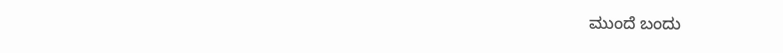ಮುಂದೆ ಬಂದು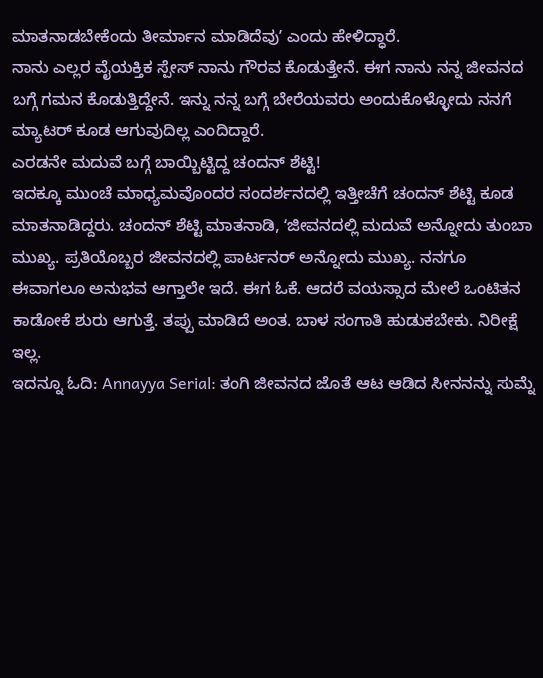ಮಾತನಾಡಬೇಕೆಂದು ತೀರ್ಮಾನ ಮಾಡಿದೆವುʼ ಎಂದು ಹೇಳಿದ್ಧಾರೆ.
ನಾನು ಎಲ್ಲರ ವೈಯಕ್ತಿಕ ಸ್ಪೇಸ್ ನಾನು ಗೌರವ ಕೊಡುತ್ತೇನೆ. ಈಗ ನಾನು ನನ್ನ ಜೀವನದ ಬಗ್ಗೆ ಗಮನ ಕೊಡುತ್ತಿದ್ದೇನೆ. ಇನ್ನು ನನ್ನ ಬಗ್ಗೆ ಬೇರೆಯವರು ಅಂದುಕೊಳ್ಳೋದು ನನಗೆ ಮ್ಯಾಟರ್ ಕೂಡ ಆಗುವುದಿಲ್ಲ ಎಂದಿದ್ದಾರೆ.
ಎರಡನೇ ಮದುವೆ ಬಗ್ಗೆ ಬಾಯ್ಬಿಟ್ಟಿದ್ದ ಚಂದನ್ ಶೆಟ್ಟಿ!
ಇದಕ್ಕೂ ಮುಂಚೆ ಮಾಧ್ಯಮವೊಂದರ ಸಂದರ್ಶನದಲ್ಲಿ ಇತ್ತೀಚೆಗೆ ಚಂದನ್ ಶೆಟ್ಟಿ ಕೂಡ ಮಾತನಾಡಿದ್ದರು. ಚಂದನ್ ಶೆಟ್ಟಿ ಮಾತನಾಡಿ, ʻಜೀವನದಲ್ಲಿ ಮದುವೆ ಅನ್ನೋದು ತುಂಬಾ ಮುಖ್ಯ. ಪ್ರತಿಯೊಬ್ಬರ ಜೀವನದಲ್ಲಿ ಪಾರ್ಟನರ್ ಅನ್ನೋದು ಮುಖ್ಯ. ನನಗೂ ಈವಾಗಲೂ ಅನುಭವ ಆಗ್ತಾಲೇ ಇದೆ. ಈಗ ಓಕೆ. ಆದರೆ ವಯಸ್ಸಾದ ಮೇಲೆ ಒಂಟಿತನ ಕಾಡೋಕೆ ಶುರು ಆಗುತ್ತೆ. ತಪ್ಪು ಮಾಡಿದೆ ಅಂತ. ಬಾಳ ಸಂಗಾತಿ ಹುಡುಕಬೇಕು. ನಿರೀಕ್ಷೆ ಇಲ್ಲ.
ಇದನ್ನೂ ಓದಿ: Annayya Serial: ತಂಗಿ ಜೀವನದ ಜೊತೆ ಆಟ ಆಡಿದ ಸೀನನನ್ನು ಸುಮ್ನೆ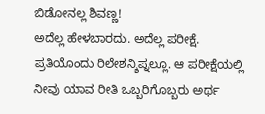ಬಿಡೋನಲ್ಲ ಶಿವಣ್ಣ!
ಅದೆಲ್ಲ ಹೇಳಬಾರದು. ಅದೆಲ್ಲ ಪರೀಕ್ಷೆ. ಪ್ರತಿಯೊಂದು ರಿಲೇಶನ್ಶಿಪ್ನಲ್ಲೂ. ಆ ಪರೀಕ್ಷೆಯಲ್ಲಿ ನೀವು ಯಾವ ರೀತಿ ಒಬ್ಬರಿಗೊಬ್ಬರು ಅರ್ಥ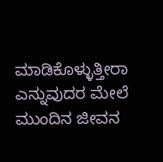ಮಾಡಿಕೊಳ್ಳುತ್ತೀರಾ ಎನ್ನುವುದರ ಮೇಲೆ ಮುಂದಿನ ಜೀವನ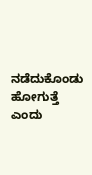ನಡೆದುಕೊಂಡು ಹೋಗುತ್ತೆ ಎಂದು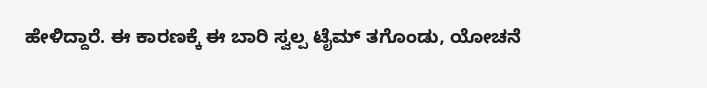ಹೇಳಿದ್ದಾರೆ. ಈ ಕಾರಣಕ್ಕೆ ಈ ಬಾರಿ ಸ್ವಲ್ಪ ಟೈಮ್ ತಗೊಂಡು, ಯೋಚನೆ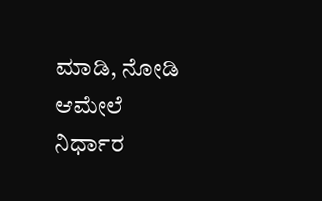ಮಾಡಿ, ನೋಡಿ ಆಮೇಲೆ ನಿರ್ಧಾರ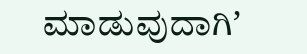ಮಾಡುವುದಾಗಿʼ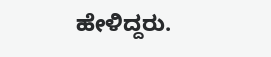ಹೇಳಿದ್ದರು.